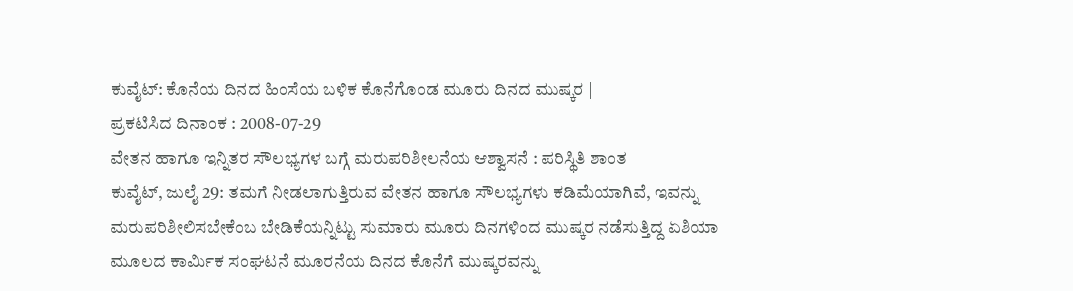ಕುವೈಟ್: ಕೊನೆಯ ದಿನದ ಹಿಂಸೆಯ ಬಳಿಕ ಕೊನೆಗೊಂಡ ಮೂರು ದಿನದ ಮುಷ್ಕರ |
ಪ್ರಕಟಿಸಿದ ದಿನಾಂಕ : 2008-07-29
ವೇತನ ಹಾಗೂ ಇನ್ನಿತರ ಸೌಲಭ್ಯಗಳ ಬಗ್ಗೆ ಮರುಪರಿಶೀಲನೆಯ ಆಶ್ವಾಸನೆ : ಪರಿಸ್ಥಿತಿ ಶಾಂತ
ಕುವೈಟ್, ಜುಲೈ 29: ತಮಗೆ ನೀಡಲಾಗುತ್ತಿರುವ ವೇತನ ಹಾಗೂ ಸೌಲಭ್ಯಗಳು ಕಡಿಮೆಯಾಗಿವೆ, ಇವನ್ನು ಮರುಪರಿಶೀಲಿಸಬೇಕೆಂಬ ಬೇಡಿಕೆಯನ್ನಿಟ್ಟು ಸುಮಾರು ಮೂರು ದಿನಗಳಿಂದ ಮುಷ್ಕರ ನಡೆಸುತ್ತಿದ್ದ ಏಶಿಯಾ ಮೂಲದ ಕಾರ್ಮಿಕ ಸಂಘಟನೆ ಮೂರನೆಯ ದಿನದ ಕೊನೆಗೆ ಮುಷ್ಕರವನ್ನು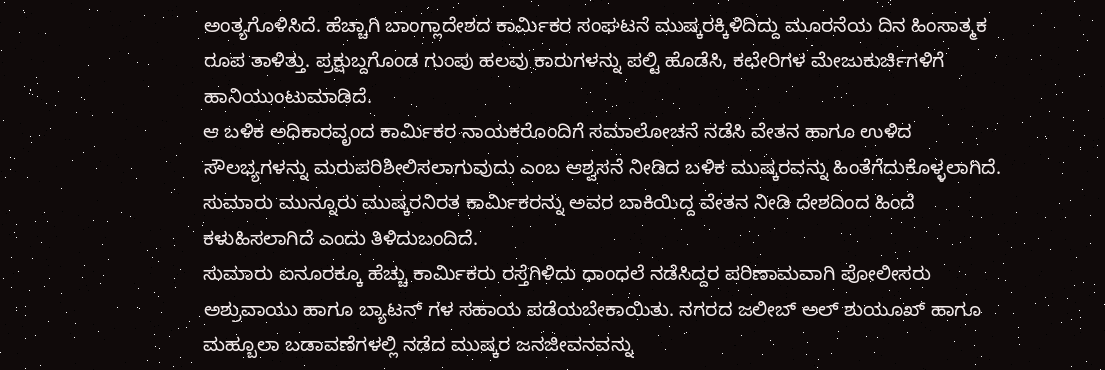ಅಂತ್ಯಗೊಳಿಸಿದೆ. ಹೆಚ್ಚಾಗಿ ಬಾಂಗ್ಲಾದೇಶದ ಕಾರ್ಮಿಕರ ಸಂಘಟನೆ ಮುಷ್ಕರಕ್ಕಿಳಿದಿದ್ದು ಮೂರನೆಯ ದಿನ ಹಿಂಸಾತ್ಮಕ ರೂಪ ತಾಳಿತ್ತು. ಪ್ರಕ್ಷುಬ್ದಗೊಂಡ ಗುಂಪು ಹಲವು ಕಾರುಗಳನ್ನು ಪಲ್ಟಿ ಹೊಡೆಸಿ, ಕಛೇರಿಗಳ ಮೇಜುಕುರ್ಚಿಗಳಿಗೆ ಹಾನಿಯುಂಟುಮಾಡಿದೆ.
ಆ ಬಳಿಕ ಅಧಿಕಾರವೃಂದ ಕಾರ್ಮಿಕರ ನಾಯಕರೊಂದಿಗೆ ಸಮಾಲೋಚನೆ ನಡೆಸಿ ವೇತನ ಹಾಗೂ ಉಳಿದ ಸೌಲಭ್ಯಗಳನ್ನು ಮರುಪರಿಶೀಲಿಸಲಾಗುವುದು ಎಂಬ ಆಶ್ವಸನೆ ನೀಡಿದ ಬಳಿಕ ಮುಷ್ಕರವನ್ನು ಹಿಂತೆಗೆದುಕೊಳ್ಳಲಾಗಿದೆ. ಸುಮಾರು ಮುನ್ನೂರು ಮುಷ್ಕರನಿರತ ಕಾರ್ಮಿಕರನ್ನು ಅವರ ಬಾಕಿಯಿದ್ದ ವೇತನ ನೀಡಿ ದೇಶದಿಂದ ಹಿಂದೆ ಕಳುಹಿಸಲಾಗಿದೆ ಎಂದು ತಿಳಿದುಬಂದಿದೆ.
ಸುಮಾರು ಐನೂರಕ್ಕೂ ಹೆಚ್ಚು ಕಾರ್ಮಿಕರು ರಸ್ತೆಗಿಳಿದು ಧಾಂಧಲೆ ನಡೆಸಿದ್ದರ ಪರಿಣಾಮವಾಗಿ ಪೋಲೀಸರು ಅಶ್ರುವಾಯು ಹಾಗೂ ಬ್ಯಾಟನ್ ಗಳ ಸಹಾಯ ಪಡೆಯಬೇಕಾಯಿತು. ನಗರದ ಜಲೀಬ್ ಅಲ್ ಶುಯೂಖ್ ಹಾಗೂ ಮಹ್ಬೂಲಾ ಬಡಾವಣೆಗಳಲ್ಲಿ ನಡೆದ ಮುಷ್ಕರ ಜನಜೀವನವನ್ನು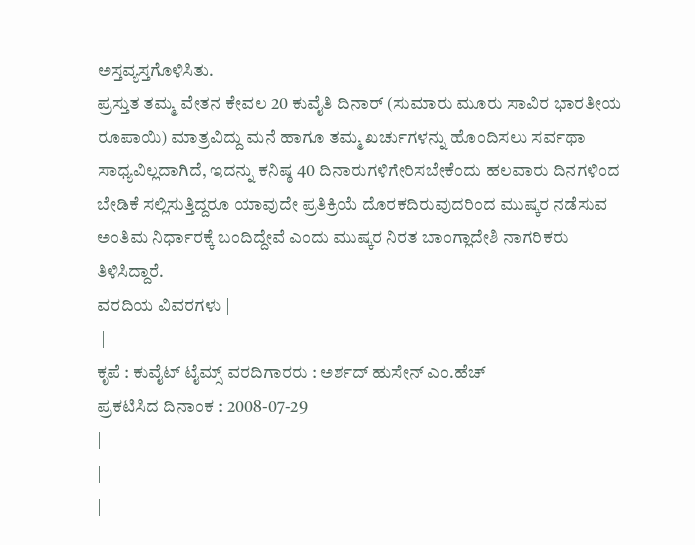ಅಸ್ತವ್ಯಸ್ತಗೊಳಿಸಿತು.
ಪ್ರಸ್ತುತ ತಮ್ಮ ವೇತನ ಕೇವಲ 20 ಕುವೈತಿ ದಿನಾರ್ (ಸುಮಾರು ಮೂರು ಸಾವಿರ ಭಾರತೀಯ ರೂಪಾಯಿ) ಮಾತ್ರವಿದ್ದು ಮನೆ ಹಾಗೂ ತಮ್ಮ ಖರ್ಚುಗಳನ್ನು ಹೊಂದಿಸಲು ಸರ್ವಥಾ ಸಾಧ್ಯವಿಲ್ಲದಾಗಿದೆ, ಇದನ್ನು ಕನಿಷ್ಠ 40 ದಿನಾರುಗಳಿಗೇರಿಸಬೇಕೆಂದು ಹಲವಾರು ದಿನಗಳಿಂದ ಬೇಡಿಕೆ ಸಲ್ಲಿಸುತ್ತಿದ್ದರೂ ಯಾವುದೇ ಪ್ರತಿಕ್ರಿಯೆ ದೊರಕದಿರುವುದರಿಂದ ಮುಷ್ಕರ ನಡೆಸುವ ಅಂತಿಮ ನಿರ್ಧಾರಕ್ಕೆ ಬಂದಿದ್ದೇವೆ ಎಂದು ಮುಷ್ಕರ ನಿರತ ಬಾಂಗ್ಲಾದೇಶಿ ನಾಗರಿಕರು ತಿಳಿಸಿದ್ದಾರೆ.
ವರದಿಯ ವಿವರಗಳು |
 |
ಕೃಪೆ : ಕುವೈಟ್ ಟೈಮ್ಸ್ ವರದಿಗಾರರು : ಅರ್ಶದ್ ಹುಸೇನ್ ಎಂ.ಹೆಚ್
ಪ್ರಕಟಿಸಿದ ದಿನಾಂಕ : 2008-07-29
|
|
|